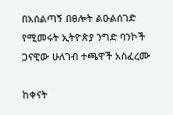በአሰልጣኝ በፀሎት ልዑልሰገድ የሚመሩት ኢትዮጵያ ንግድ ባንኮች ጋናዊው ሁለገብ ተጫዋች አስፈረሙ

ከቀናት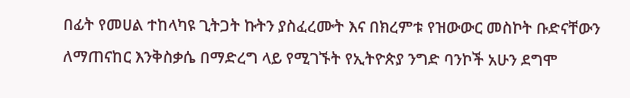በፊት የመሀል ተከላካዩ ጊትጋት ኩትን ያስፈረሙት እና በክረምቱ የዝውውር መስኮት ቡድናቸውን ለማጠናከር እንቅስቃሴ በማድረግ ላይ የሚገኙት የኢትዮጵያ ንግድ ባንኮች አሁን ደግሞ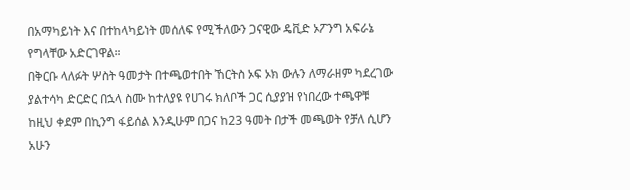በአማካይነት እና በተከላካይነት መሰለፍ የሚችለውን ጋናዊው ዴቪድ ኦፖንግ አፍራኔ የግላቸው አድርገዋል።
በቅርቡ ላለፉት ሦስት ዓመታት በተጫወተበት ኸርትስ ኦፍ ኦክ ውሉን ለማራዘም ካደረገው ያልተሳካ ድርድር በኋላ ስሙ ከተለያዩ የሀገሩ ክለቦች ጋር ሲያያዝ የነበረው ተጫዋቹ ከዚህ ቀደም በኪንግ ፋይሰል እንዲሁም በጋና ከ23 ዓመት በታች መጫወት የቻለ ሲሆን አሁን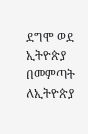ደግሞ ወደ ኢትዮጵያ በመምጣት ለኢትዮጵያ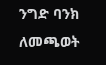ንግድ ባንክ ለመጫወት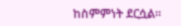ከስምምነት ደርሷል።